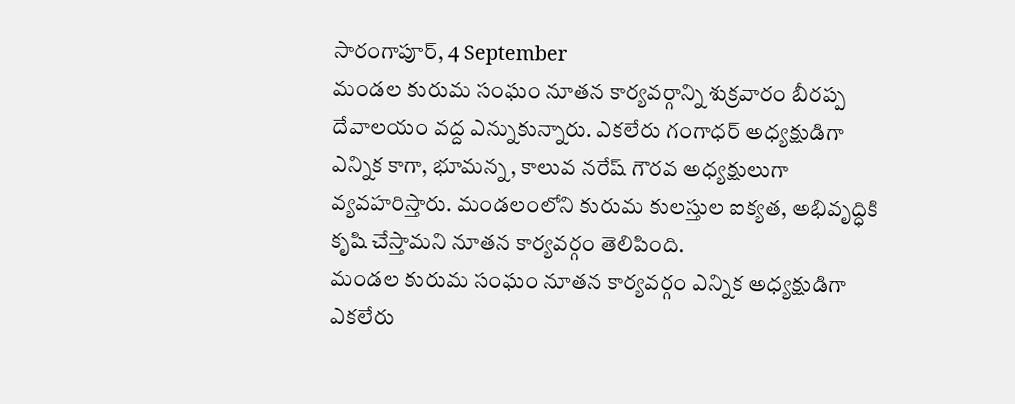సారంగాపూర్, 4 September
మండల కురుమ సంఘం నూతన కార్యవర్గాన్ని శుక్రవారం బీరప్ప దేవాలయం వద్ద ఎన్నుకున్నారు. ఎకలేరు గంగాధర్ అధ్యక్షుడిగా ఎన్నిక కాగా, భూమన్న, కాలువ నరేష్ గౌరవ అధ్యక్షులుగా వ్యవహరిస్తారు. మండలంలోని కురుమ కులస్తుల ఐక్యత, అభివృద్ధికి కృషి చేస్తామని నూతన కార్యవర్గం తెలిపింది.
మండల కురుమ సంఘం నూతన కార్యవర్గం ఎన్నిక అధ్యక్షుడిగా ఎకలేరు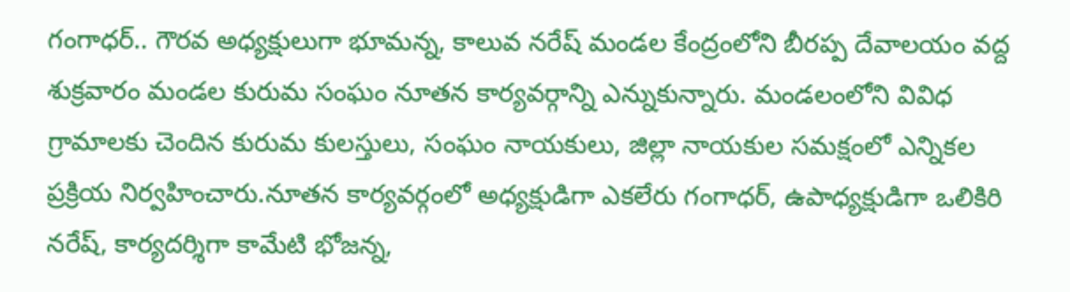గంగాధర్.. గౌరవ అధ్యక్షులుగా భూమన్న, కాలువ నరేష్ మండల కేంద్రంలోని బీరప్ప దేవాలయం వద్ద శుక్రవారం మండల కురుమ సంఘం నూతన కార్యవర్గాన్ని ఎన్నుకున్నారు. మండలంలోని వివిధ గ్రామాలకు చెందిన కురుమ కులస్తులు, సంఘం నాయకులు, జిల్లా నాయకుల సమక్షంలో ఎన్నికల ప్రక్రియ నిర్వహించారు.నూతన కార్యవర్గంలో అధ్యక్షుడిగా ఎకలేరు గంగాధర్, ఉపాధ్యక్షుడిగా ఒలికిరి నరేష్, కార్యదర్శిగా కామేటి భోజన్న,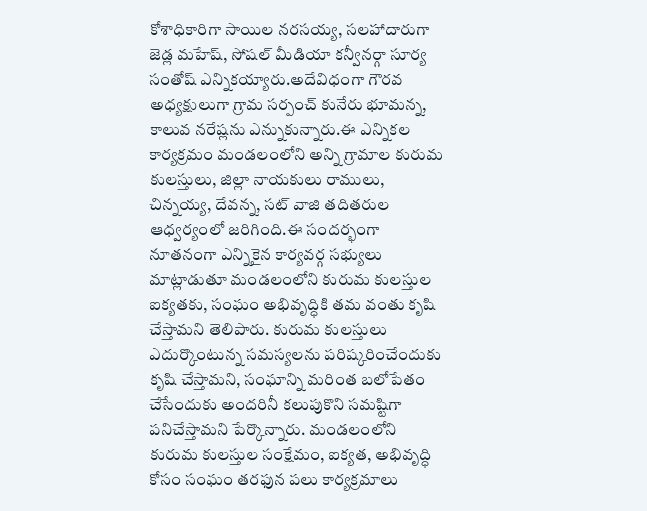కోశాధికారిగా సాయిల నరసయ్య, సలహాదారుగా జెడ్ల మహేష్, సోషల్ మీడియా కన్వీనర్గా సూర్య సంతోష్ ఎన్నికయ్యారు.అదేవిధంగా గౌరవ అధ్యక్షులుగా గ్రామ సర్పంచ్ కునేరు భూమన్న, కాలువ నరేష్లను ఎన్నుకున్నారు.ఈ ఎన్నికల కార్యక్రమం మండలంలోని అన్ని గ్రామాల కురుమ కులస్తులు, జిల్లా నాయకులు రాములు, చిన్నయ్య, దేవన్న, సట్ వాజి తదితరుల ఆధ్వర్యంలో జరిగింది.ఈ సందర్భంగా నూతనంగా ఎన్నికైన కార్యవర్గ సభ్యులు మాట్లాడుతూ మండలంలోని కురుమ కులస్తుల ఐక్యతకు, సంఘం అభివృద్ధికి తమ వంతు కృషి చేస్తామని తెలిపారు. కురుమ కులస్తులు ఎదుర్కొంటున్న సమస్యలను పరిష్కరించేందుకు కృషి చేస్తామని, సంఘాన్ని మరింత బలోపేతం చేసేందుకు అందరినీ కలుపుకొని సమష్టిగా పనిచేస్తామని పేర్కొన్నారు. మండలంలోని కురుమ కులస్తుల సంక్షేమం, ఐక్యత, అభివృద్ధి కోసం సంఘం తరఫున పలు కార్యక్రమాలు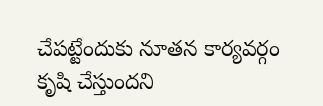చేపట్టేందుకు నూతన కార్యవర్గం కృషి చేస్తుందని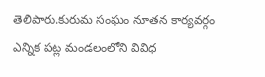తెలిపారు.కురుమ సంఘం నూతన కార్యవర్గం ఎన్నిక పట్ల మండలంలోని వివిధ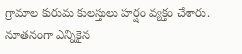గ్రామాల కురుమ కులస్తులు హర్షం వ్యక్తం చేశారు. నూతనంగా ఎన్నికైన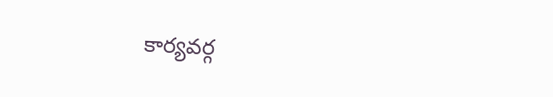కార్యవర్గ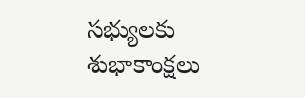సభ్యులకు శుభాకాంక్షలు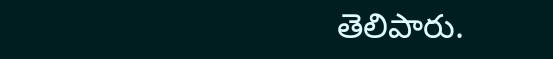తెలిపారు.